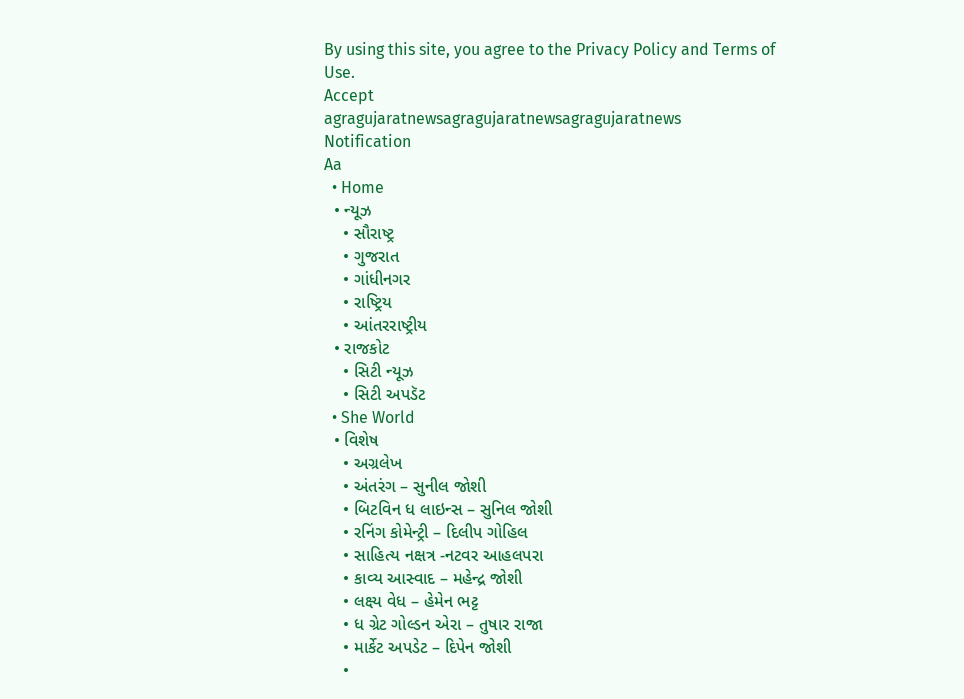By using this site, you agree to the Privacy Policy and Terms of Use.
Accept
agragujaratnewsagragujaratnewsagragujaratnews
Notification
Aa
  • Home
  • ન્યૂઝ
    • સૌરાષ્ટ્ર
    • ગુજરાત
    • ગાંધીનગર
    • રાષ્ટ્રિય
    • આંતરરાષ્ટ્રીય
  • રાજકોટ
    • સિટી ન્યૂઝ
    • સિટી અપડૅટ
  • She World
  • વિશેષ
    • અગ્રલેખ
    • અંતરંગ – સુનીલ જોશી
    • બિટવિન ધ લાઇન્સ – સુનિલ જોશી
    • રનિંગ કોમેન્ટ્રી – દિલીપ ગોહિલ
    • સાહિત્ય નક્ષત્ર -નટવર આહલપરા
    • કાવ્ય આસ્વાદ – મહેન્દ્ર જોશી
    • લક્ષ્ય વેધ – હેમેન ભટ્ટ
    • ધ ગ્રેટ ગોલ્ડન એરા – તુષાર રાજા
    • માર્કેટ અપડેટ – દિપેન જોશી
    •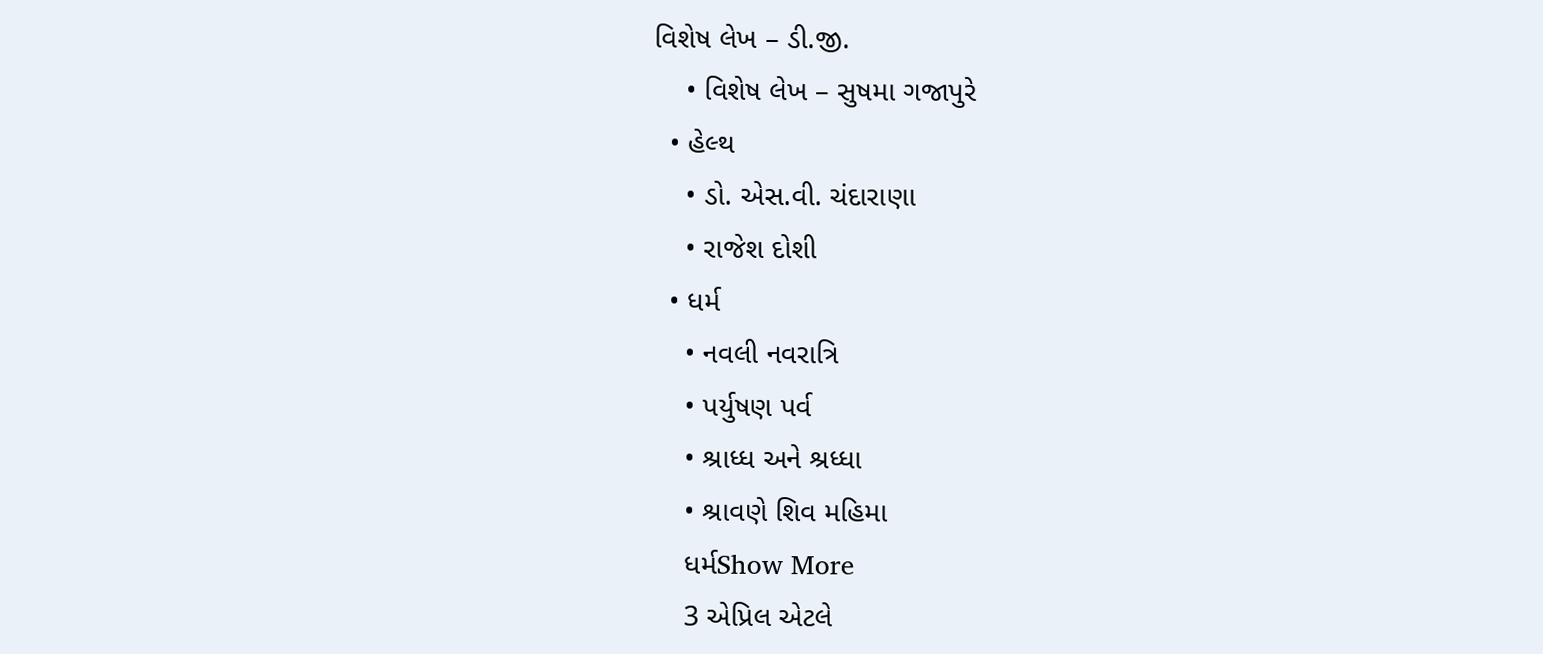વિશેષ લેખ – ડી.જી.
    • વિશેષ લેખ – સુષમા ગજાપુરે
  • હેલ્થ
    • ડો. એસ.વી. ચંદારાણા
    • રાજેશ દોશી
  • ધર્મ
    • નવલી નવરાત્રિ
    • પર્યુષણ પર્વ
    • શ્રાધ્ધ અને શ્રધ્ધા
    • શ્રાવણે શિવ મહિમા
    ધર્મShow More
    3 એપ્રિલ એટલે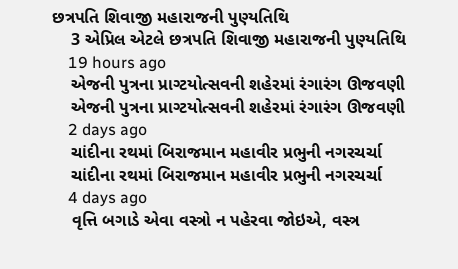છત્રપતિ શિવાજી મહારાજની પુણ્યતિથિ
    3 એપ્રિલ એટલે છત્રપતિ શિવાજી મહારાજની પુણ્યતિથિ
    19 hours ago
    એજની પુત્રના પ્રાગ્ટયોત્સવની શહેરમાં રંગારંગ ઊજવણી
    એજની પુત્રના પ્રાગ્ટયોત્સવની શહેરમાં રંગારંગ ઊજવણી
    2 days ago
    ચાંદીના રથમાં બિરાજમાન મહાવીર પ્રભુની નગરચર્ચા
    ચાંદીના રથમાં બિરાજમાન મહાવીર પ્રભુની નગરચર્ચા
    4 days ago
    વૃત્તિ બગાડે એવા વસ્ત્રો ન પહેરવા જોઇએ, વસ્ત્ર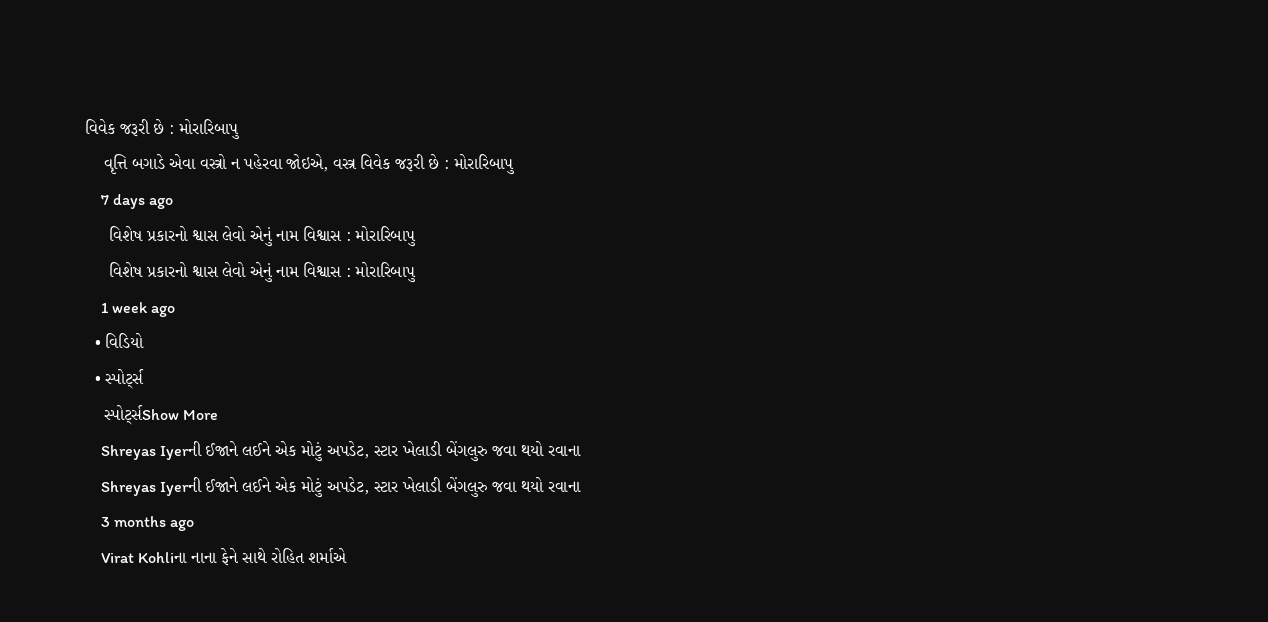વિવેક જરૂરી છે : મોરારિબાપુ
    વૃત્તિ બગાડે એવા વસ્ત્રો ન પહેરવા જોઇએ, વસ્ત્ર વિવેક જરૂરી છે : મોરારિબાપુ
    7 days ago
     વિશેષ પ્રકારનો શ્વાસ લેવો એનું નામ વિશ્વાસ : મોરારિબાપુ
     વિશેષ પ્રકારનો શ્વાસ લેવો એનું નામ વિશ્વાસ : મોરારિબાપુ
    1 week ago
  • વિડિયો
  • સ્પોર્ટ્સ
    સ્પોર્ટ્સShow More
    Shreyas Iyerની ઈજાને લઈને એક મોટું અપડેટ, સ્ટાર ખેલાડી બેંગલુરુ જવા થયો રવાના
    Shreyas Iyerની ઈજાને લઈને એક મોટું અપડેટ, સ્ટાર ખેલાડી બેંગલુરુ જવા થયો રવાના
    3 months ago
    Virat Kohliના નાના ફેને સાથે રોહિત શર્માએ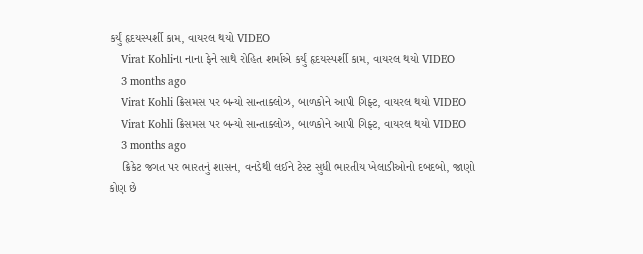કર્યું હૃદયસ્પર્શી કામ, વાયરલ થયો VIDEO
    Virat Kohliના નાના ફેને સાથે રોહિત શર્માએ કર્યું હૃદયસ્પર્શી કામ, વાયરલ થયો VIDEO
    3 months ago
    Virat Kohli ક્રિસમસ પર બન્યો સાન્તાક્લોઝ, બાળકોને આપી ગિફ્ટ, વાયરલ થયો VIDEO
    Virat Kohli ક્રિસમસ પર બન્યો સાન્તાક્લોઝ, બાળકોને આપી ગિફ્ટ, વાયરલ થયો VIDEO
    3 months ago
    ક્રિકેટ જગત પર ભારતનું શાસન, વનડેથી લઈને ટેસ્ટ સુધી ભારતીય ખેલાડીઓનો દબદબો, જાણો કોણ છે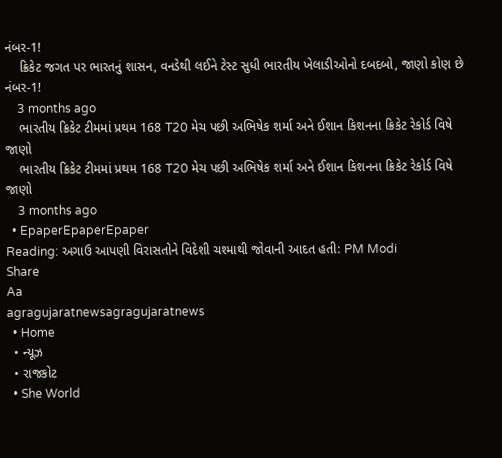નંબર-1!
    ક્રિકેટ જગત પર ભારતનું શાસન, વનડેથી લઈને ટેસ્ટ સુધી ભારતીય ખેલાડીઓનો દબદબો, જાણો કોણ છે નંબર-1!
    3 months ago
    ભારતીય ક્રિકેટ ટીમમાં પ્રથમ 168 T20 મેચ પછી અભિષેક શર્મા અને ઈશાન કિશનના ક્રિકેટ રેકોર્ડ વિષે જાણો
    ભારતીય ક્રિકેટ ટીમમાં પ્રથમ 168 T20 મેચ પછી અભિષેક શર્મા અને ઈશાન કિશનના ક્રિકેટ રેકોર્ડ વિષે જાણો
    3 months ago
  • EpaperEpaperEpaper
Reading: અગાઉ આપણી વિરાસતોને વિદેશી ચશ્માથી જોવાની આદત હતી: PM Modi
Share
Aa
agragujaratnewsagragujaratnews
  • Home
  • ન્યૂઝ
  • રાજકોટ
  • She World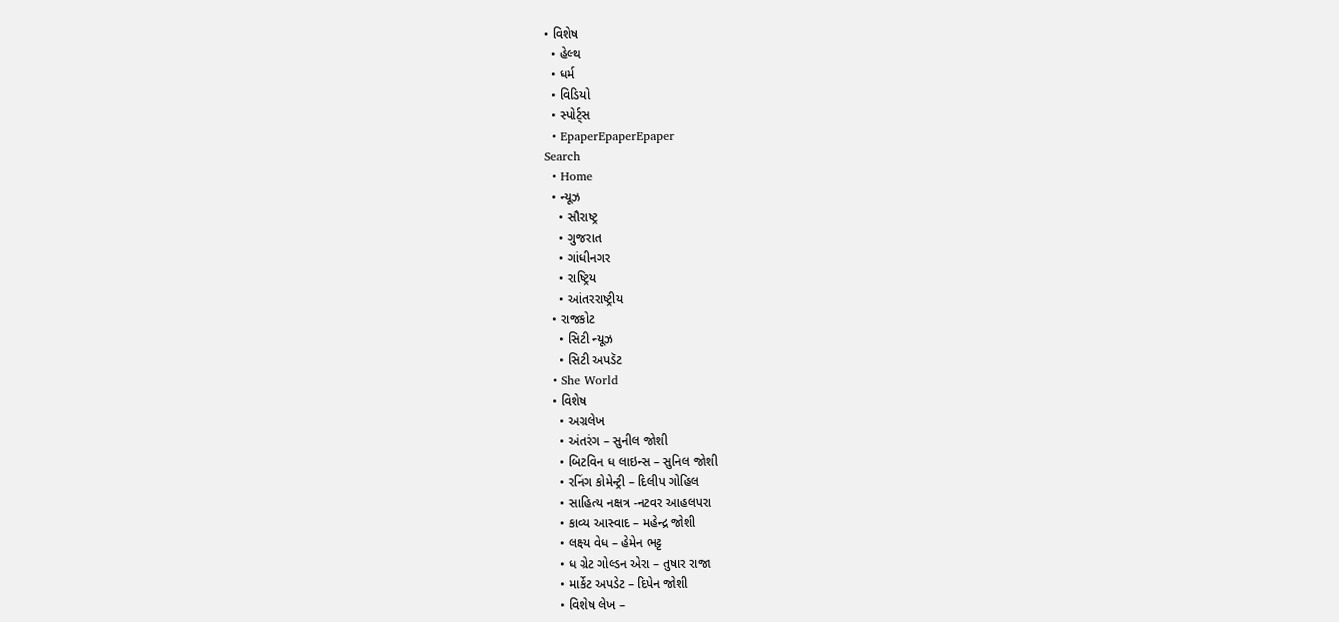• વિશેષ
  • હેલ્થ
  • ધર્મ
  • વિડિયો
  • સ્પોર્ટ્સ
  • EpaperEpaperEpaper
Search
  • Home
  • ન્યૂઝ
    • સૌરાષ્ટ્ર
    • ગુજરાત
    • ગાંધીનગર
    • રાષ્ટ્રિય
    • આંતરરાષ્ટ્રીય
  • રાજકોટ
    • સિટી ન્યૂઝ
    • સિટી અપડૅટ
  • She World
  • વિશેષ
    • અગ્રલેખ
    • અંતરંગ – સુનીલ જોશી
    • બિટવિન ધ લાઇન્સ – સુનિલ જોશી
    • રનિંગ કોમેન્ટ્રી – દિલીપ ગોહિલ
    • સાહિત્ય નક્ષત્ર -નટવર આહલપરા
    • કાવ્ય આસ્વાદ – મહેન્દ્ર જોશી
    • લક્ષ્ય વેધ – હેમેન ભટ્ટ
    • ધ ગ્રેટ ગોલ્ડન એરા – તુષાર રાજા
    • માર્કેટ અપડેટ – દિપેન જોશી
    • વિશેષ લેખ –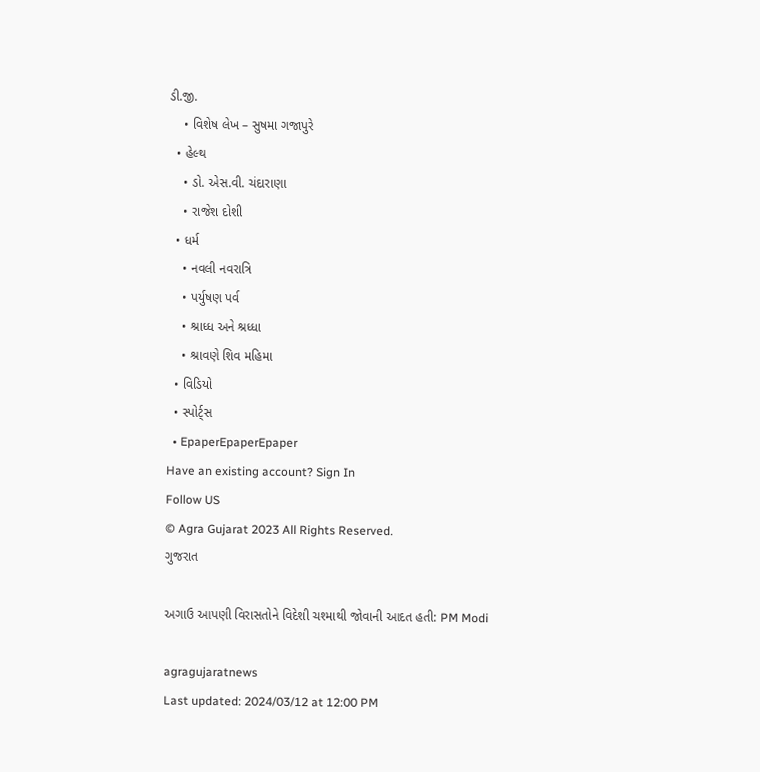ડી.જી.
    • વિશેષ લેખ – સુષમા ગજાપુરે
  • હેલ્થ
    • ડો. એસ.વી. ચંદારાણા
    • રાજેશ દોશી
  • ધર્મ
    • નવલી નવરાત્રિ
    • પર્યુષણ પર્વ
    • શ્રાધ્ધ અને શ્રધ્ધા
    • શ્રાવણે શિવ મહિમા
  • વિડિયો
  • સ્પોર્ટ્સ
  • EpaperEpaperEpaper
Have an existing account? Sign In
Follow US
© Agra Gujarat 2023 All Rights Reserved.
ગુજરાત

અગાઉ આપણી વિરાસતોને વિદેશી ચશ્માથી જોવાની આદત હતી: PM Modi

agragujaratnews
Last updated: 2024/03/12 at 12:00 PM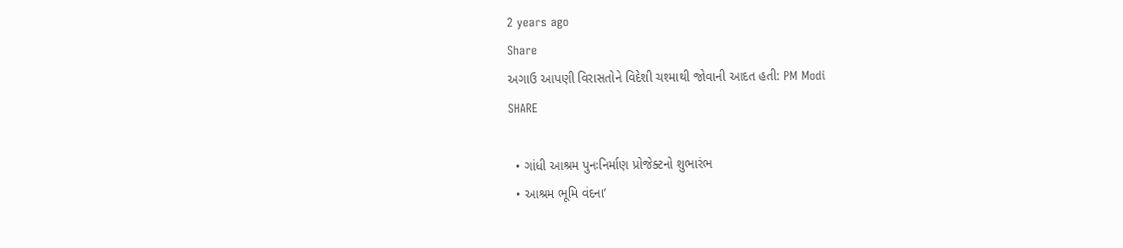2 years ago
Share
અગાઉ આપણી વિરાસતોને વિદેશી ચશ્માથી જોવાની આદત હતી: PM Modi
SHARE

  • ગાંધી આશ્રમ પુનઃનિર્માણ પ્રોજેક્ટનો શુભારંભ
  • આશ્રમ ભૂમિ વંદના’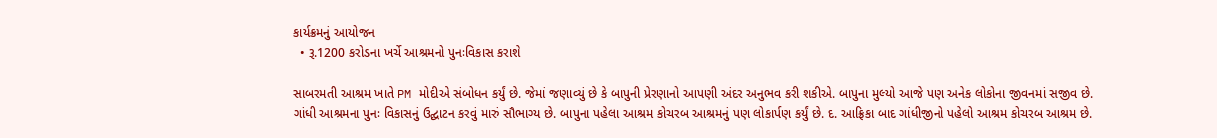કાર્યક્રમનું આયોજન
  • રૂ.1200 કરોડના ખર્ચે આશ્રમનો પુનઃવિકાસ કરાશે

સાબરમતી આશ્રમ ખાતે PM મોદીએ સંબોધન કર્યું છે. જેમાં જણાવ્યું છે કે બાપુની પ્રેરણાનો આપણી અંદર અનુભવ કરી શકીએ. બાપુના મુલ્યો આજે પણ અનેક લોકોના જીવનમાં સજીવ છે. ગાંધી આશ્રમના પુનઃ વિકાસનું ઉદ્ઘાટન કરવું મારું સૌભાગ્ય છે. બાપુના પહેલા આશ્રમ કોચરબ આશ્રમનું પણ લોકાર્પણ કર્યું છે. દ. આફ્રિકા બાદ ગાંધીજીનો પહેલો આશ્રમ કોચરબ આશ્રમ છે.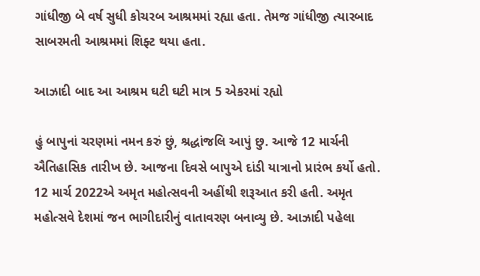ગાંધીજી બે વર્ષ સુધી કોચરબ આશ્રમમાં રહ્યા હતા. તેમજ ગાંધીજી ત્યારબાદ સાબરમતી આશ્રમમાં શિફ્ટ થયા હતા.

આઝાદી બાદ આ આશ્રમ ઘટી ઘટી માત્ર 5 એકરમાં રહ્યો

હું બાપુનાં ચરણમાં નમન કરું છું, શ્રદ્ધાંજલિ આપું છુ. આજે 12 માર્ચની ઐતિહાસિક તારીખ છે. આજના દિવસે બાપુએ દાંડી યાત્રાનો પ્રારંભ કર્યો હતો. 12 માર્ચ 2022એ અમૃત મહોત્સવની અહીંથી શરૂઆત કરી હતી. અમૃત મહોત્સવે દેશમાં જન ભાગીદારીનું વાતાવરણ બનાવ્યુ છે. આઝાદી પહેલા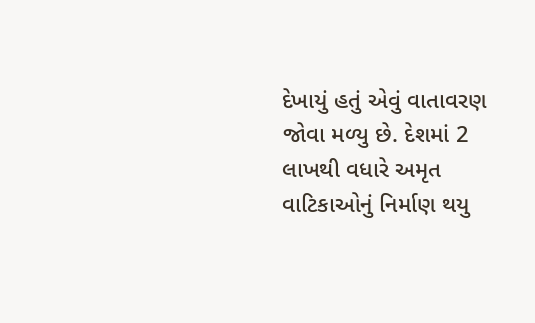દેખાયું હતું એવું વાતાવરણ જોવા મળ્યુ છે. દેશમાં 2 લાખથી વધારે અમૃત વાટિકાઓનું નિર્માણ થયુ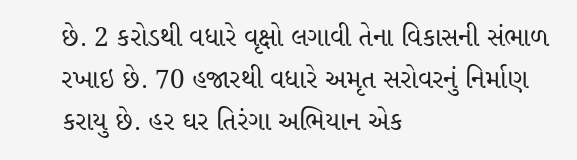છે. 2 કરોડથી વધારે વૃક્ષો લગાવી તેના વિકાસની સંભાળ રખાઇ છે. 70 હજારથી વધારે અમૃત સરોવરનું નિર્માણ કરાયુ છે. હર ઘર તિરંગા અભિયાન એક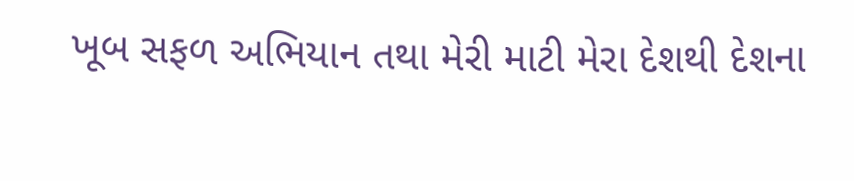ખૂબ સફળ અભિયાન તથા મેરી માટી મેરા દેશથી દેશના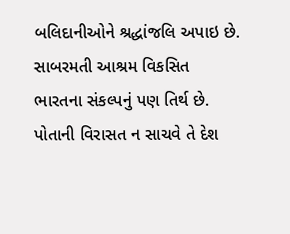બલિદાનીઓને શ્રદ્ધાંજલિ અપાઇ છે. સાબરમતી આશ્રમ વિકસિત ભારતના સંકલ્પનું પણ તિર્થ છે. પોતાની વિરાસત ન સાચવે તે દેશ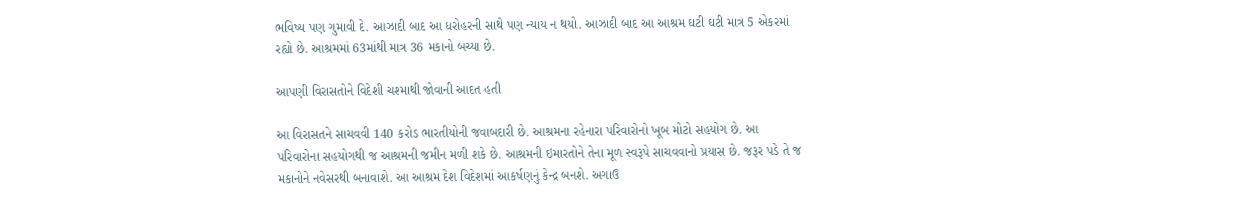ભવિષ્ય પણ ગુમાવી દે. આઝાદી બાદ આ ધરોહરની સાથે પણ ન્યાય ન થયો. આઝાદી બાદ આ આશ્રમ ઘટી ઘટી માત્ર 5 એકરમાં રહ્યો છે. આશ્રમમાં 63માંથી માત્ર 36 મકાનો બચ્યા છે.

આપણી વિરાસતોને વિદેશી ચશ્માથી જોવાની આદત હતી

આ વિરાસતને સાચવવી 140 કરોડ ભારતીયોની જવાબદારી છે. આશ્રમના રહેનારા પરિવારોનો ખૂબ મોટો સહયોગ છે. આ પરિવારોના સહયોગથી જ આશ્રમની જમીન મળી શકે છે. આશ્રમની ઇમારતોને તેના મૂળ સ્વરૂપે સાચવવાનો પ્રયાસ છે. જરૂર પડે તે જ મકાનોને નવેસરથી બનાવાશે. આ આશ્રમ દેશ વિદેશમાં આકર્ષણનું કેન્દ્ર બનશે. અગાઉ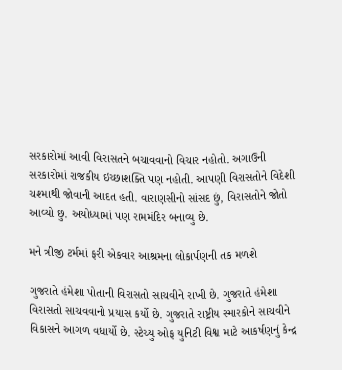સરકારોમાં આવી વિરાસતને બચાવવાનો વિચાર નહોતો. અગાઉની સરકારોમાં રાજકીય ઇચ્છાશક્તિ પણ નહોતી. આપણી વિરાસતોને વિદેશી ચશ્માથી જોવાની આદત હતી. વારાણસીનો સાંસદ છું, વિરાસતોને જોતો આવ્યો છુ. અયોધ્યામાં પણ રામમંદિર બનાવ્યુ છે.

મને ત્રીજી ટર્મમાં ફરી એકવાર આશ્રમના લોકાર્પણની તક મળશે

ગુજરાતે હંમેશા પોતાની વિરાસતો સાચવીને રાખી છે. ગુજરાતે હંમેશા વિરાસતો સાચવવાનો પ્રયાસ કર્યો છે. ગુજરાતે રાષ્ટ્રીય સ્મારકોને સાચવીને વિકાસને આગળ વધાર્યો છે. સ્ટેચ્યુ ઓફ યુનિટી વિશ્વ માટે આકર્ષણનું કેન્દ્ર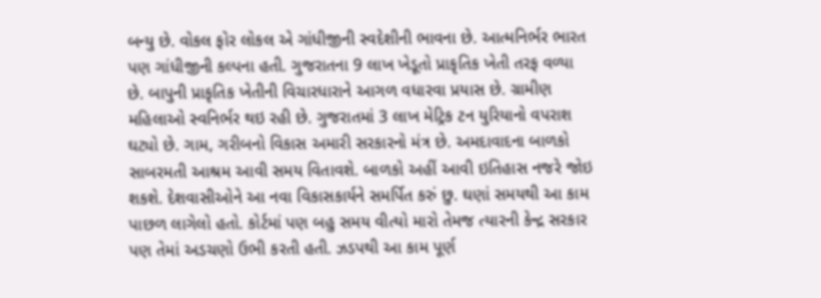બન્યુ છે. વોકલ ફોર લોકલ એ ગાંધીજીની સ્વદેશીની ભાવના છે. આત્મનિર્ભર ભારત પણ ગાંધીજીની કલ્પના હતી. ગુજરાતના 9 લાખ ખેડૂતો પ્રાકૃતિક ખેતી તરફ વળ્યા છે. બાપુની પ્રાકૃતિક ખેતીની વિચારધારાને આગળ વધારવા પ્રયાસ છે. ગ્રામીણ મહિલાઓ સ્વનિર્ભર થઇ રહી છે. ગુજરાતમાં 3 લાખ મેટ્રિક ટન યુરિયાનો વપરાશ ઘટ્યો છે. ગામ, ગરીબનો વિકાસ અમારી સરકારનો મંત્ર છે. અમદાવાદના બાળકો સાબરમતી આશ્રમ આવી સમય વિતાવશે. બાળકો અહીં આવી ઇતિહાસ નજરે જોઇ શકશે. દેશવાસીઓને આ નવા વિકાસકાર્યને સમર્પિત કરું છુ. ઘણાં સમયથી આ કામ પાછળ લાગેલો હતો. કોર્ટમાં પણ બહુ સમય વીત્યો મારો તેમજ ત્યારની કેન્દ્ર સરકાર પણ તેમાં અડચણો ઉભી કરતી હતી. ઝડપથી આ કામ પૂર્ણ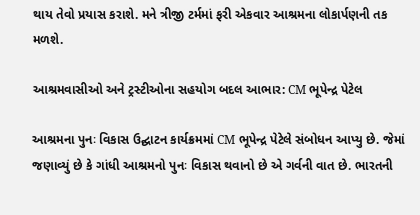થાય તેવો પ્રયાસ કરાશે. મને ત્રીજી ટર્મમાં ફરી એકવાર આશ્રમના લોકાર્પણની તક મળશે.

આશ્રમવાસીઓ અને ટ્રસ્ટીઓના સહયોગ બદલ આભાર: CM ભૂપેન્દ્ર પેટેલ

આશ્રમના પુનઃ વિકાસ ઉદ્ઘાટન કાર્યક્રમમાં CM ભૂપેન્દ્ર પેટેલે સંબોધન આપ્યુ છે. જેમાં જણાવ્યું છે કે ગાંધી આશ્રમનો પુનઃ વિકાસ થવાનો છે એ ગર્વની વાત છે. ભારતની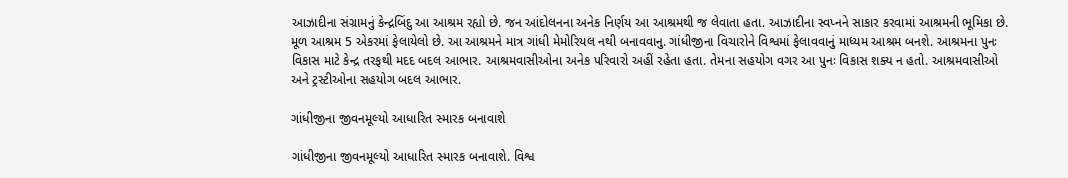આઝાદીના સંગ્રામનું કેન્દ્રબિંદુ આ આશ્રમ રહ્યો છે. જન આંદોલનના અનેક નિર્ણય આ આશ્રમથી જ લેવાતા હતા. આઝાદીના સ્વપ્નને સાકાર કરવામાં આશ્રમની ભૂમિકા છે. મૂળ આશ્રમ 5 એકરમાં ફેલાયેલો છે. આ આશ્રમને માત્ર ગાંધી મેમોરિયલ નથી બનાવવાનુ. ગાંધીજીના વિચારોને વિશ્વમાં ફેલાવવાનું માધ્યમ આશ્રમ બનશે. આશ્રમના પુનઃ વિકાસ માટે કેન્દ્ર તરફથી મદદ બદલ આભાર. આશ્રમવાસીઓના અનેક પરિવારો અહીં રહેતા હતા. તેમના સહયોગ વગર આ પુનઃ વિકાસ શક્ય ન હતો. આશ્રમવાસીઓ અને ટ્રસ્ટીઓના સહયોગ બદલ આભાર.

ગાંધીજીના જીવનમૂલ્યો આધારિત સ્મારક બનાવાશે

ગાંધીજીના જીવનમૂલ્યો આધારિત સ્મારક બનાવાશે. વિશ્વ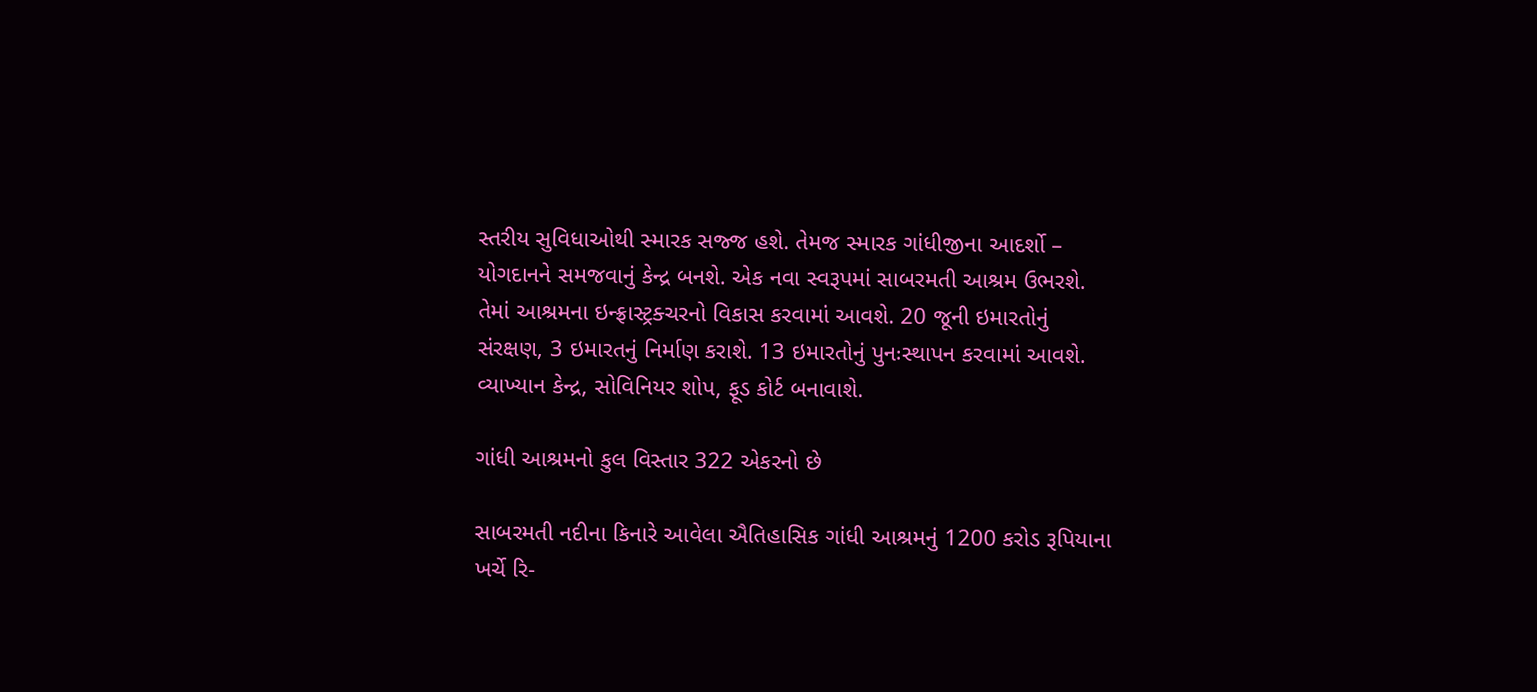સ્તરીય સુવિધાઓથી સ્મારક સજ્જ હશે. તેમજ સ્મારક ગાંધીજીના આદર્શો – યોગદાનને સમજવાનું કેન્દ્ર બનશે. એક નવા સ્વરૂપમાં સાબરમતી આશ્રમ ઉભરશે. તેમાં આશ્રમના ઇન્ફ્રાસ્ટ્રક્ચરનો વિકાસ કરવામાં આવશે. 20 જૂની ઇમારતોનું સંરક્ષણ, 3 ઇમારતનું નિર્માણ કરાશે. 13 ઇમારતોનું પુનઃસ્થાપન કરવામાં આવશે. વ્યાખ્યાન કેન્દ્ર, સોવિનિયર શોપ, ફૂડ કોર્ટ બનાવાશે.

ગાંધી આશ્રમનો કુલ વિસ્તાર 322 એકરનો છે

સાબરમતી નદીના કિનારે આવેલા ઐતિહાસિક ગાંધી આશ્રમનું 1200 કરોડ રૂપિયાના ખર્ચે રિ-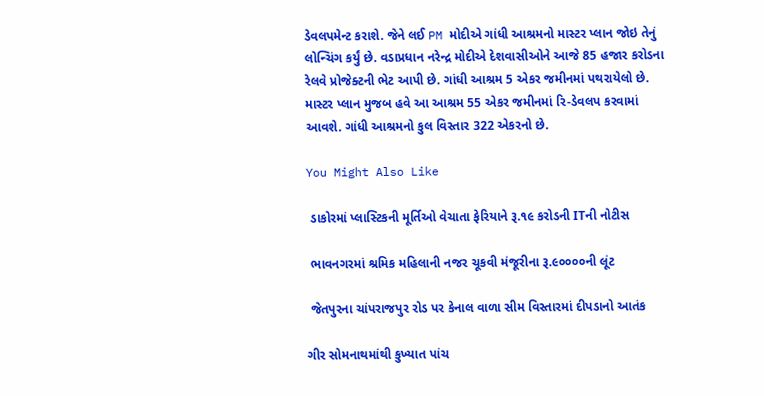ડેવલપમેન્ટ કરાશે. જેને લઈ PM મોદીએ ગાંધી આશ્રમનો માસ્ટર પ્લાન જોઇ તેનું લોન્ચિંગ કર્યું છે. વડાપ્રધાન નરેન્દ્ર મોદીએ દેશવાસીઓને આજે 85 હજાર કરોડના રેલવે પ્રોજેક્ટની ભેટ આપી છે. ગાંધી આશ્રમ 5 એકર જમીનમાં પથરાયેલો છે. માસ્ટર પ્લાન મુજબ હવે આ આશ્રમ 55 એકર જમીનમાં રિ-ડેવલપ કરવામાં આવશે. ગાંધી આશ્રમનો કુલ વિસ્તાર 322 એકરનો છે.

You Might Also Like

 ડાકોરમાં પ્લાસ્ટિકની મૂર્તિઓ વેચાતા ફેરિયાને રૂ.૧૯ કરોડની ITની નોટીસ

 ભાવનગરમાં શ્રમિક મહિલાની નજર ચૂકવી મંજૂરીના રૂ.૯૦૦૦૦ની લૂંટ

 જેતપુરના ચાંપરાજપુર રોડ પર કેનાલ વાળા સીમ વિસ્તારમાં દીપડાનો આતંક

ગીર સોમનાથમાંથી કુખ્યાત પાંચ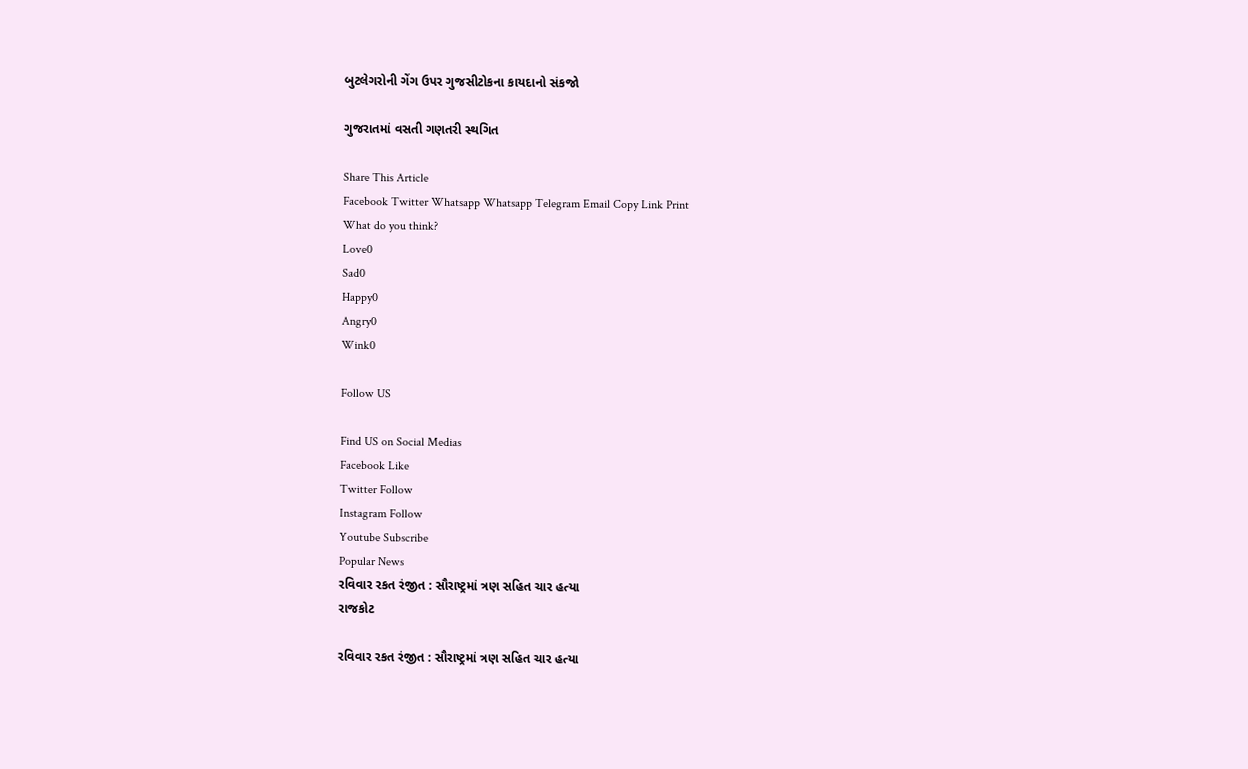બુટલેગરોની ગેંગ ઉપર ગુજસીટોકના કાયદાનો સંકજો

ગુજરાતમાં વસતી ગણતરી સ્થગિત

Share This Article
Facebook Twitter Whatsapp Whatsapp Telegram Email Copy Link Print
What do you think?
Love0
Sad0
Happy0
Angry0
Wink0

Follow US

Find US on Social Medias
Facebook Like
Twitter Follow
Instagram Follow
Youtube Subscribe
Popular News
રવિવાર રકત રંજીત : સૌરાષ્ટ્રમાં ત્રણ સહિત ચાર હત્યા
રાજકોટ

રવિવાર રકત રંજીત : સૌરાષ્ટ્રમાં ત્રણ સહિત ચાર હત્યા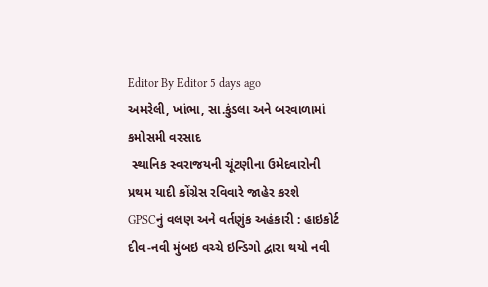Editor By Editor 5 days ago
અમરેલી, ખાંભા, સા.કુંડલા અને બરવાળામાં કમોસમી વરસાદ
 સ્થાનિક સ્વરાજયની ચૂંટણીના ઉમેદવારોની પ્રથમ યાદી કોંગ્રેસ રવિવારે જાહેર કરશે
GPSCનું વલણ અને વર્તણુંક અહંકારી : હાઇકોર્ટ
દીવ-નવી મુંબઇ વચ્ચે ઇન્ડિગો દ્વારા થયો નવી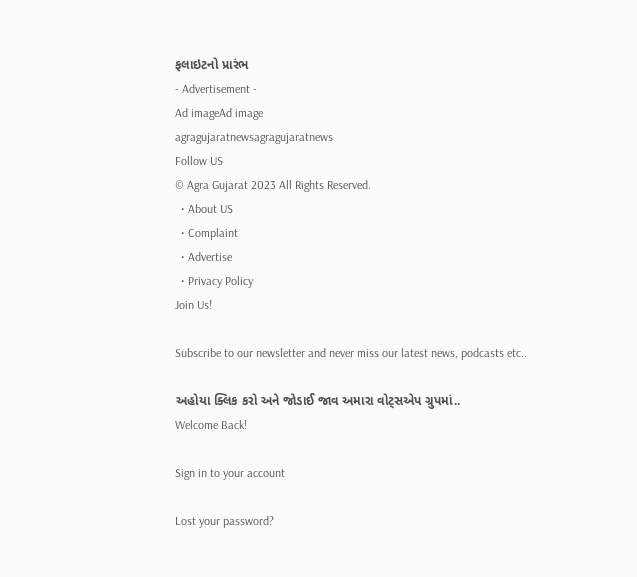ફલાઇટનો પ્રારંભ
- Advertisement -
Ad imageAd image
agragujaratnewsagragujaratnews
Follow US
© Agra Gujarat 2023 All Rights Reserved.
  • About US
  • Complaint
  • Advertise
  • Privacy Policy
Join Us!

Subscribe to our newsletter and never miss our latest news, podcasts etc..

અહોયા ક્લિક કરો અને જોડાઈ જાવ અમારા વોટ્સએપ ગ્રુપમાં..
Welcome Back!

Sign in to your account

Lost your password?